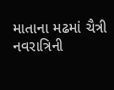માતાના મઢમાં ચૈત્રી નવરાત્રિની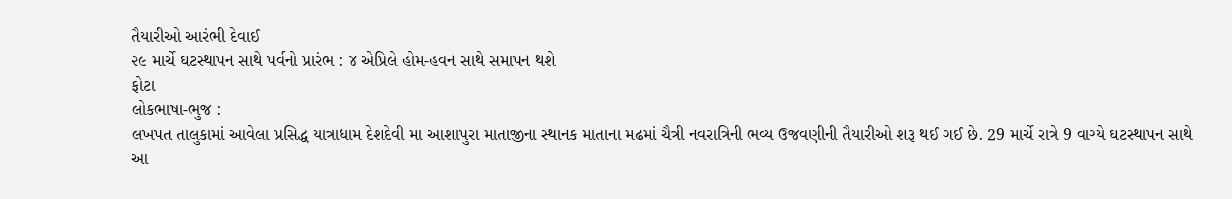તૈયારીઓ આરંભી દેવાઈ
૨૯ માર્ચે ઘટસ્થાપન સાથે પર્વનો પ્રારંભ : ૪ એપ્રિલે હોમ-હવન સાથે સમાપન થશે
ફોટા
લોકભાષા-ભુજ :
લખપત તાલુકામાં આવેલા પ્રસિદ્ધ યાત્રાધામ દેશદેવી મા આશાપુરા માતાજીના સ્થાનક માતાના મઢમાં ચૈત્રી નવરાત્રિની ભવ્ય ઉજવણીની તૈયારીઓ શરૂ થઈ ગઈ છે. 29 માર્ચે રાત્રે 9 વાગ્યે ઘટસ્થાપન સાથે આ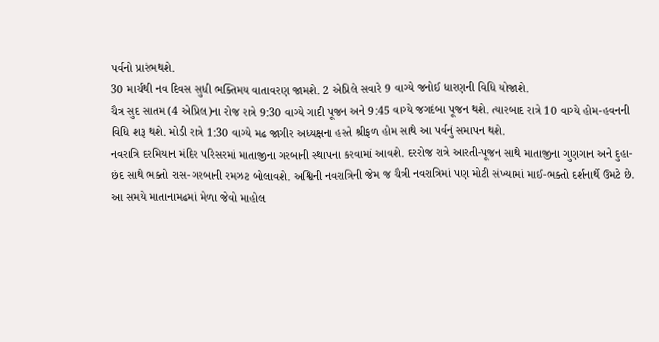પર્વનો પ્રારંભથશે.
30 માર્ચથી નવ દિવસ સુધી ભક્તિમય વાતાવરણ જામશે. 2 એપ્રિલે સવારે 9 વાગ્યે જનોઈ ધારણની વિધિ યોજાશે.
ચૈત્ર સુદ સાતમ (4 એપ્રિલ)ના રોજ રાત્રે 9:30 વાગ્યે ગાદી પૂજન અને 9:45 વાગ્યે જગદંબા પૂજન થશે. ત્યારબાદ રાત્રે 10 વાગ્યે હોમ-હવનની વિધિ શરૂ થશે. મોડી રાત્રે 1:30 વાગ્યે મઢ જાગીર અધ્યક્ષના હસ્તે શ્રીફળ હોમ સાથે આ પર્વનું સમાપન થશે.
નવરાત્રિ દરમિયાન મંદિર પરિસરમાં માતાજીના ગરબાની સ્થાપના કરવામાં આવશે. દરરોજ રાત્રે આરતી-પૂજન સાથે માતાજીના ગુણગાન અને દુહા-છંદ સાથે ભક્તો રાસ-ગરબાની રમઝટ બોલાવશે. અશ્વિની નવરાત્રિની જેમ જ ચૈત્રી નવરાત્રિમાં પણ મોટી સંખ્યામાં માઈ-ભક્તો દર્શનાર્થે ઉમટે છે. આ સમયે માતાનામઢમાં મેળા જેવો માહોલ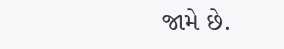જામે છે.